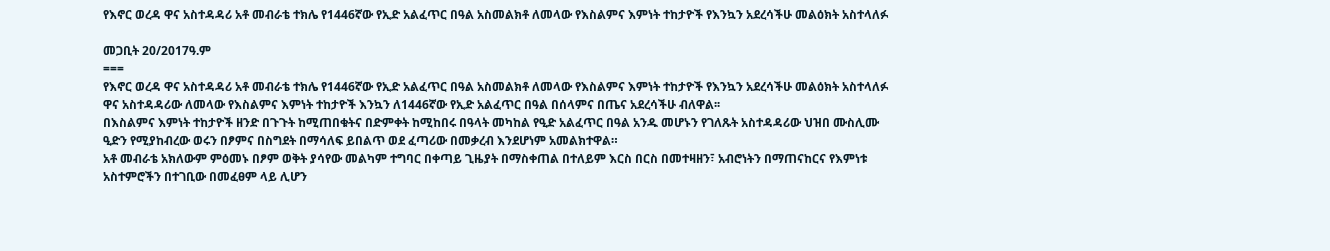የእኖር ወረዳ ዋና አስተዳዳሪ አቶ መብራቴ ተክሌ የ1446ኛው የኢድ አልፈጥር በዓል አስመልክቶ ለመላው የእስልምና እምነት ተከታዮች የእንኳን አደረሳችሁ መልዕክት አስተላለፉ

መጋቢት 20/2017ዓ.ም
===
የእኖር ወረዳ ዋና አስተዳዳሪ አቶ መብራቴ ተክሌ የ1446ኛው የኢድ አልፈጥር በዓል አስመልክቶ ለመላው የእስልምና እምነት ተከታዮች የእንኳን አደረሳችሁ መልዕክት አስተላለፉ
ዋና አስተዳዳሪው ለመላው የእስልምና እምነት ተከታዮች እንኳን ለ1446ኛው የኢድ አልፈጥር በዓል በሰላምና በጤና አደረሳችሁ ብለዋል፡፡
በእስልምና እምነት ተከታዮች ዘንድ በጉጉት ከሚጠበቁትና በድምቀት ከሚከበሩ በዓላት መካከል የዒድ አልፈጥር በዓል አንዱ መሆኑን የገለጹት አስተዳዳሪው ህዝበ ሙስሊሙ ዒድን የሚያከብረው ወሩን በፆምና በስግደት በማሳለፍ ይበልጥ ወደ ፈጣሪው በመቃረብ እንደሆነም አመልክተዋል።
አቶ መብራቴ አክለውም ምዕመኑ በፆም ወቅት ያሳየው መልካም ተግባር በቀጣይ ጊዜያት በማስቀጠል በተለይም እርስ በርስ በመተዛዘን፣ አብሮነትን በማጠናከርና የእምነቱ አስተምሮችን በተገቢው በመፈፀም ላይ ሊሆን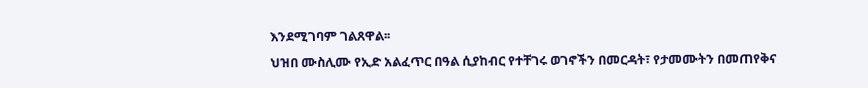እንደሚገባም ገልጸዋል፡፡
ህዝበ ሙስሊሙ የኢድ አልፈጥር በዓል ሲያከብር የተቸገሩ ወገኖችን በመርዳት፣ የታመሙትን በመጠየቅና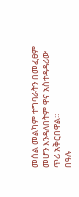መሰል መልካም ተግባራትን በመፈፀም መሆን እንዳለበትም ዋና አስተዳዳሪው ጥሪ አቅርበዋል።
በዓሉ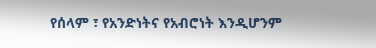የሰላም ፣ የአንድነትና የአብሮነት እንዲሆንም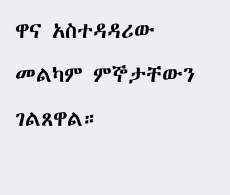ዋና አስተዳዳሪው መልካም ምኞታቸውን ገልጸዋል።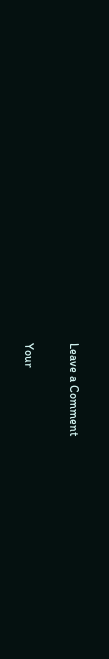Leave a Comment

Your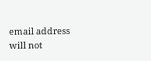email address will not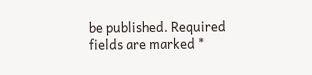be published. Required fields are marked *